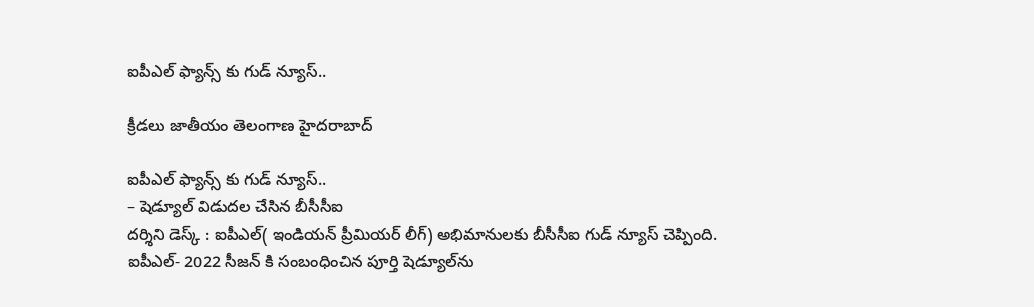ఐపీఎల్‌ ఫ్యాన్స్‌ కు గుడ్‌ న్యూస్‌..

క్రీడలు జాతీయం తెలంగాణ హైదరాబాద్

ఐపీఎల్‌ ఫ్యాన్స్‌ కు గుడ్‌ న్యూస్‌..
– షెడ్యూల్‌ విడుదల చేసిన బీసీసీఐ
ద‌ర్శిని డెస్క్ : ఐపీఎల్‌( ఇండియన్‌ ప్రీమియర్‌ లీగ్‌) అభిమానులకు బీసీసీఐ గుడ్ న్యూస్ చెప్పింది. ఐపీఎల్‌- 2022 సీజన్‌ కి సంబంధించిన పూర్తి షెడ్యూల్‌ను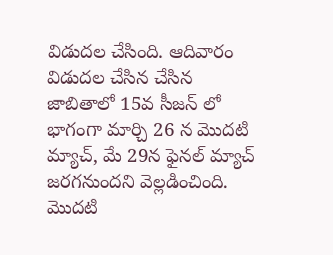విడుద‌ల చేసింది. ఆదివారం విడుదల చేసిన చేసిన జాబితాలో 15వ సీజన్ లో భాగంగా మార్చి 26 న మొదటి మ్యాచ్‌, మే 29న ఫైనల్‌ మ్యాచ్‌ జరగనుంద‌ని వెల్ల‌డించింది. మొదటి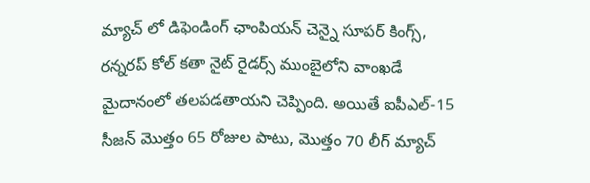మ్యాచ్‌ లో డిఫెండింగ్‌ ఛాంపియన్‌ చెన్నై సూపర్‌ కింగ్స్‌, రన్నరప్‌ కోల్‌ కతా నైట్‌ రైడర్స్ ముంబైలోని వాంఖడే మైదానంలో తలపడతాయ‌ని చెప్పింది. అయితే ఐపీఎల్‌-15 సీజన్ మొత్తం 65 రోజుల పాటు, మొత్తం 70 లీగ్‌ మ్యాచ్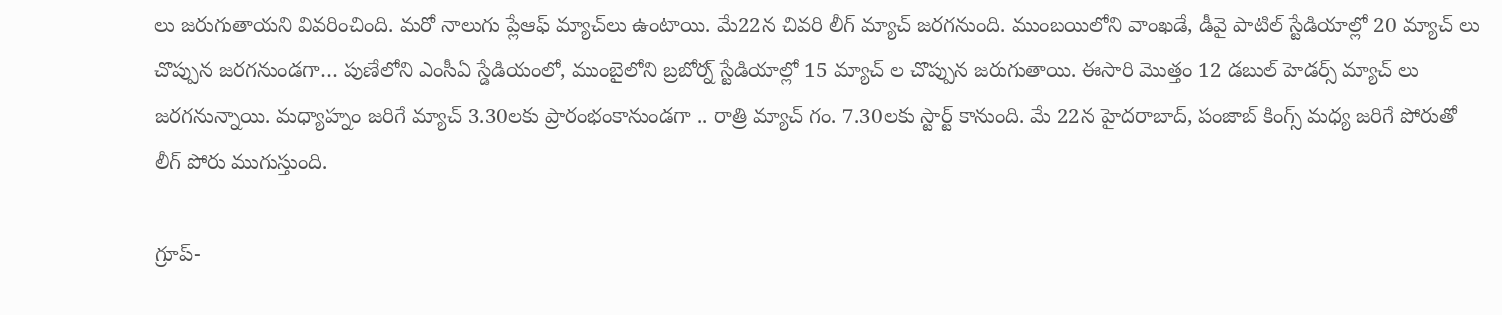లు జరుగుతాయ‌ని వివ‌రించింది. మరో నాలుగు ప్లేఆఫ్ మ్యాచ్‌లు ఉంటాయి. మే22న చివరి లీగ్ మ్యాచ్ జరగనుంది. ముంబయిలోని వాంఖడే, డీవై పాటిల్ స్టేడియాల్లో 20 మ్యాచ్ లు చొప్పున జరగనుండగా… పుణేలోని ఎంసీఏ స్డేడియంలో, ముంబైలోని బ్రబోర్న్ స్టేడియాల్లో 15 మ్యాచ్ ల చొప్పున జరుగుతాయి. ఈసారి మొత్తం 12 డబుల్ హెడర్స్ మ్యాచ్ లు జరగనున్నాయి. మధ్యాహ్నం జరిగే మ్యాచ్ 3.30లకు ప్రారంభంకానుండగా .. రాత్రి మ్యాచ్ గం. 7.30లకు స్టార్ట్ కానుంది. మే 22న హైదరాబాద్, పంజాబ్ కింగ్స్ మధ్య జరిగే పోరుతో లీగ్ పోరు ముగుస్తుంది.

గ్రూప్-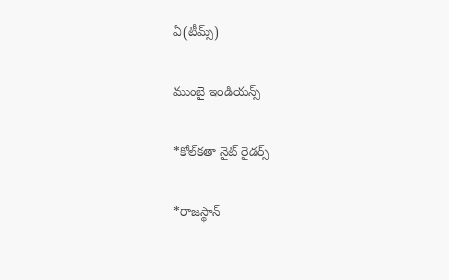ఏ(టీమ్స్)

ముంబై ఇండియన్స్

*కోల్‌కతా నైట్ రైడర్స్

*రాజస్థాన్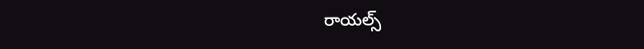రాయల్స్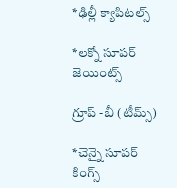*ఢిల్లీ క్యాపిటల్స్

*లక్నో సూపర్ జెయింట్స్

గ్రూప్ -బీ (టీమ్స్)

*చెన్నై సూపర్ కింగ్స్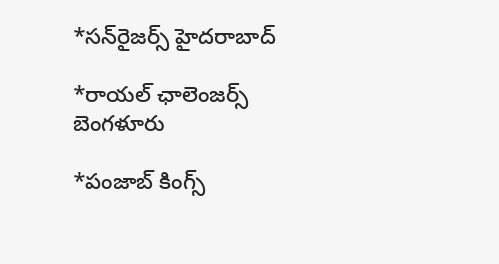*సన్‌రైజర్స్ హైదరాబాద్

*రాయల్ ఛాలెంజర్స్ బెంగళూరు

*పంజాబ్ కింగ్స్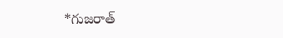*గుజరాత్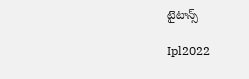టైటాన్స్

Ipl2022